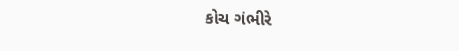કોચ ગંભીરે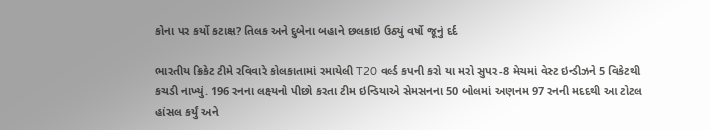કોના પર કર્યો કટાક્ષ? તિલક અને દુબેના બહાને છલકાઇ ઉઠ્યું વર્ષો જૂનું દર્દ

ભારતીય ક્રિકેટ ટીમે રવિવારે કોલકાતામાં રમાયેલી T20 વર્લ્ડ કપની કરો યા મરો સુપર-8 મેચમાં વેસ્ટ ઇન્ડીઝને 5 વિકેટથી કચડી નાખ્યું. 196 રનના લક્ષ્યનો પીછો કરતા ટીમ ઇન્ડિયાએ સેમસનના 50 બોલમાં અણનમ 97 રનની મદદથી આ ટોટલ હાંસલ કર્યું અને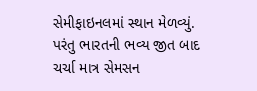સેમીફાઇનલમાં સ્થાન મેળવ્યું. પરંતુ ભારતની ભવ્ય જીત બાદ ચર્ચા માત્ર સેમસન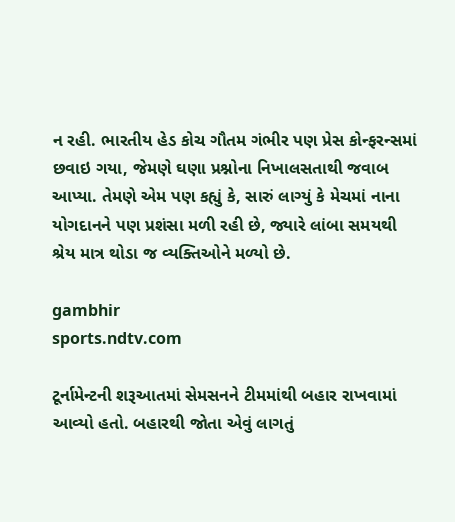ન રહી. ભારતીય હેડ કોચ ગૌતમ ગંભીર પણ પ્રેસ કોન્ફરન્સમાં છવાઇ ગયા, જેમણે ઘણા પ્રશ્નોના નિખાલસતાથી જવાબ આપ્યા. તેમણે એમ પણ કહ્યું કે, સારું લાગ્યું કે મેચમાં નાના યોગદાનને પણ પ્રશંસા મળી રહી છે, જ્યારે લાંબા સમયથી શ્રેય માત્ર થોડા જ વ્યક્તિઓને મળ્યો છે.

gambhir
sports.ndtv.com

ટૂર્નામેન્ટની શરૂઆતમાં સેમસનને ટીમમાંથી બહાર રાખવામાં આવ્યો હતો. બહારથી જોતા એવું લાગતું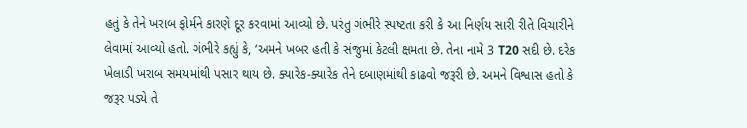હતું કે તેને ખરાબ ફોર્મને કારણે દૂર કરવામાં આવ્યો છે. પરંતુ ગંભીરે સ્પષ્ટતા કરી કે આ નિર્ણય સારી રીતે વિચારીને લેવામાં આવ્યો હતો. ગંભીરે કહ્યું કે, ‘અમને ખબર હતી કે સંજુમાં કેટલી ક્ષમતા છે. તેના નામે 3 T20 સદી છે. દરેક ખેલાડી ખરાબ સમયમાંથી પસાર થાય છે. ક્યારેક-ક્યારેક તેને દબાણમાંથી કાઢવો જરૂરી છે. અમને વિશ્વાસ હતો કે જરૂર પડ્યે તે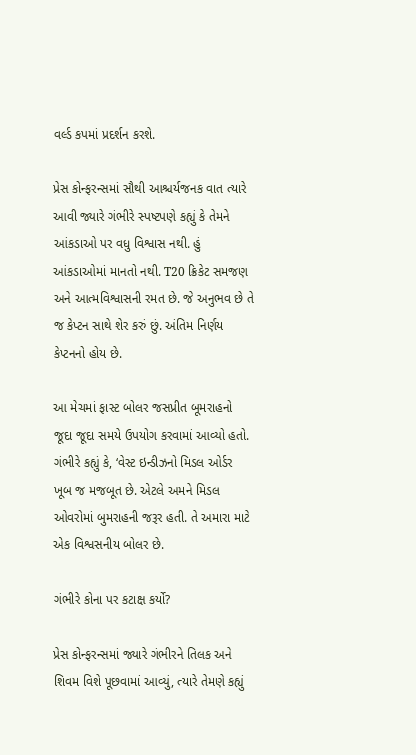વર્લ્ડ કપમાં પ્રદર્શન કરશે.

પ્રેસ કોન્ફરન્સમાં સૌથી આશ્ચર્યજનક વાત ત્યારે આવી જ્યારે ગંભીરે સ્પષ્ટપણે કહ્યું કે તેમને આંકડાઓ પર વધુ વિશ્વાસ નથી. હું આંકડાઓમાં માનતો નથી. T20 ક્રિકેટ સમજણ અને આત્મવિશ્વાસની રમત છે. જે અનુભવ છે તે જ કેપ્ટન સાથે શેર કરું છું. અંતિમ નિર્ણય કેપ્ટનનો હોય છે.

આ મેચમાં ફાસ્ટ બોલર જસપ્રીત બૂમરાહનો જૂદા જૂદા સમયે ઉપયોગ કરવામાં આવ્યો હતો. ગંભીરે કહ્યું કે, ‘વેસ્ટ ઇન્ડીઝનો મિડલ ઓર્ડર ખૂબ જ મજબૂત છે. એટલે અમને મિડલ ઓવરોમાં બુમરાહની જરૂર હતી. તે અમારા માટે એક વિશ્વસનીય બોલર છે.

ગંભીરે કોના પર કટાક્ષ કર્યો?

પ્રેસ કોન્ફરન્સમાં જ્યારે ગંભીરને તિલક અને શિવમ વિશે પૂછવામાં આવ્યું, ત્યારે તેમણે કહ્યું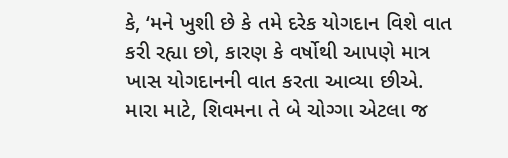કે, ‘મને ખુશી છે કે તમે દરેક યોગદાન વિશે વાત કરી રહ્યા છો, કારણ કે વર્ષોથી આપણે માત્ર ખાસ યોગદાનની વાત કરતા આવ્યા છીએ. મારા માટે, શિવમના તે બે ચોગ્ગા એટલા જ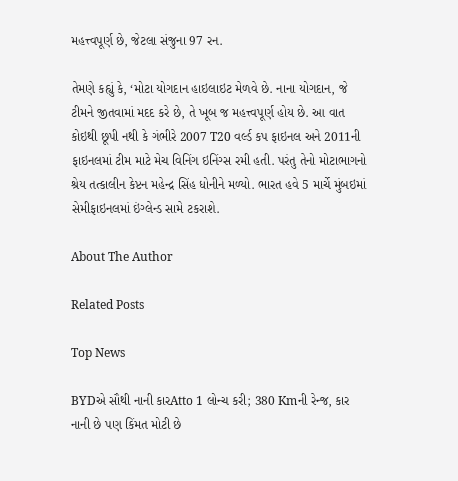મહત્ત્વપૂર્ણ છે, જેટલા સંજુના 97 રન.

તેમણે કહ્યું કે, ‘મોટા યોગદાન હાઇલાઇટ મેળવે છે. નાના યોગદાન, જે ટીમને જીતવામાં મદદ કરે છે, તે ખૂબ જ મહત્ત્વપૂર્ણ હોય છે. આ વાત કોઇથી છૂપી નથી કે ગંભીરે 2007 T20 વર્લ્ડ કપ ફાઇનલ અને 2011ની ફાઇનલમાં ટીમ માટે મેચ વિનિંગ ઇનિંગ્સ રમી હતી. પરંતુ તેનો મોટાભાગનો શ્રેય તત્કાલીન કેપ્ટન મહેન્દ્ર સિંહ ધોનીને મળ્યો. ભારત હવે 5 માર્ચે મુંબઇમાં સેમીફાઇનલમાં ઇંગ્લેન્ડ સામે ટકરાશે.

About The Author

Related Posts

Top News

BYDએ સૌથી નાની કારAtto 1 લોન્ચ કરી; 380 Kmની રેન્જ, કાર નાની છે પણ કિંમત મોટી છે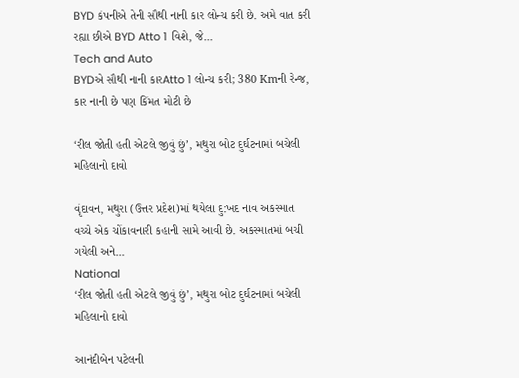BYD કંપનીએ તેની સૌથી નાની કાર લોન્ચ કરી છે. અમે વાત કરી રહ્યા છીએ BYD Atto 1 વિશે, જે...
Tech and Auto
BYDએ સૌથી નાની કારAtto 1 લોન્ચ કરી; 380 Kmની રેન્જ, કાર નાની છે પણ કિંમત મોટી છે

‘રીલ જોતી હતી એટલે જીવું છું’, મથુરા બોટ દુર્ઘટનામાં બચેલી મહિલાનો દાવો

વૃંદાવન, મથુરા (ઉત્તર પ્રદેશ)માં થયેલા દુ:ખદ નાવ અકસ્માત વચ્ચે એક ચોંકાવનારી કહાની સામે આવી છે. અકસ્માતમાં બચી ગયેલી અને...
National
‘રીલ જોતી હતી એટલે જીવું છું’, મથુરા બોટ દુર્ઘટનામાં બચેલી મહિલાનો દાવો

આનંદીબેન પટેલની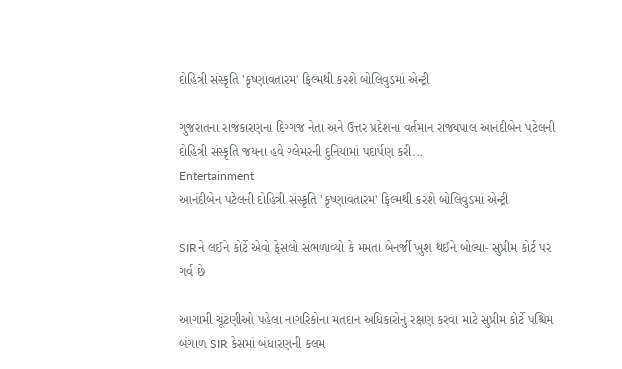દોહિત્રી સંસ્કૃતિ 'કૃષ્ણાવતારમ' ફિલ્મથી કરશે બોલિવુડમાં એન્ટ્રી

ગુજરાતના રાજકારણના દિગ્ગજ નેતા અને ઉત્તર પ્રદેશના વર્તમાન રાજ્યપાલ આનંદીબેન પટેલની દોહિત્રી સંસ્કૃતિ જયના હવે ગ્લેમરની દુનિયામાં પદાર્પણ કરી...
Entertainment
આનંદીબેન પટેલની દોહિત્રી સંસ્કૃતિ 'કૃષ્ણાવતારમ' ફિલ્મથી કરશે બોલિવુડમાં એન્ટ્રી

SIRને લઈને કોર્ટે એવો ફેસલો સંભળાવ્યો કે મમતા બેનર્જી ખુશ થઈને બોલ્યા- સુપ્રીમ કોર્ટ પર ગર્વ છે

આગામી ચૂંટણીઓ પહેલા નાગરિકોના મતદાન અધિકારોનું રક્ષણ કરવા માટે સુપ્રીમ કોર્ટે પશ્ચિમ બંગાળ SIR કેસમાં બંધારણની કલમ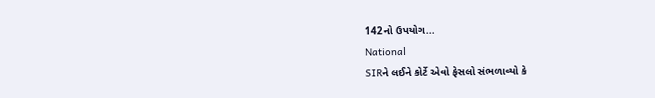142નો ઉપયોગ...
National
SIRને લઈને કોર્ટે એવો ફેસલો સંભળાવ્યો કે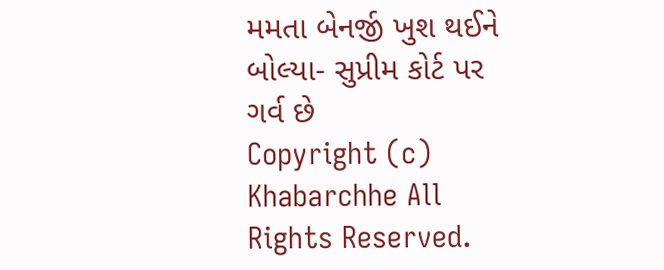મમતા બેનર્જી ખુશ થઈને બોલ્યા- સુપ્રીમ કોર્ટ પર ગર્વ છે
Copyright (c) Khabarchhe All Rights Reserved.